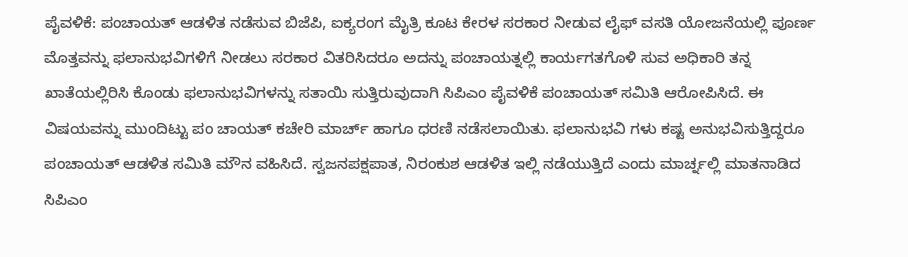ಪೈವಳಿಕೆ: ಪಂಚಾಯತ್ ಆಡಳಿತ ನಡೆಸುವ ಬಿಜೆಪಿ, ಐಕ್ಯರಂಗ ಮೈತ್ರಿ ಕೂಟ ಕೇರಳ ಸರಕಾರ ನೀಡುವ ಲೈಫ್ ವಸತಿ ಯೋಜನೆಯಲ್ಲಿ ಪೂರ್ಣ ಮೊತ್ತವನ್ನು ಫಲಾನುಭವಿಗಳಿಗೆ ನೀಡಲು ಸರಕಾರ ವಿತರಿಸಿದರೂ ಅದನ್ನು ಪಂಚಾಯತ್ನಲ್ಲಿ ಕಾರ್ಯಗತಗೊಳಿ ಸುವ ಅಧಿಕಾರಿ ತನ್ನ ಖಾತೆಯಲ್ಲಿರಿಸಿ ಕೊಂಡು ಫಲಾನುಭವಿಗಳನ್ನು ಸತಾಯಿ ಸುತ್ತಿರುವುದಾಗಿ ಸಿಪಿಎಂ ಪೈವಳಿಕೆ ಪಂಚಾಯತ್ ಸಮಿತಿ ಆರೋಪಿಸಿದೆ. ಈ ವಿಷಯವನ್ನು ಮುಂದಿಟ್ಟು ಪಂ ಚಾಯತ್ ಕಚೇರಿ ಮಾರ್ಚ್ ಹಾಗೂ ಧರಣಿ ನಡೆಸಲಾಯಿತು. ಫಲಾನುಭವಿ ಗಳು ಕಷ್ಟ ಅನುಭವಿಸುತ್ತಿದ್ದರೂ ಪಂಚಾಯತ್ ಆಡಳಿತ ಸಮಿತಿ ಮೌನ ವಹಿಸಿದೆ. ಸ್ವಜನಪಕ್ಷಪಾತ, ನಿರಂಕುಶ ಆಡಳಿತ ಇಲ್ಲಿ ನಡೆಯುತ್ತಿದೆ ಎಂದು ಮಾರ್ಚ್ನಲ್ಲಿ ಮಾತನಾಡಿದ ಸಿಪಿಎಂ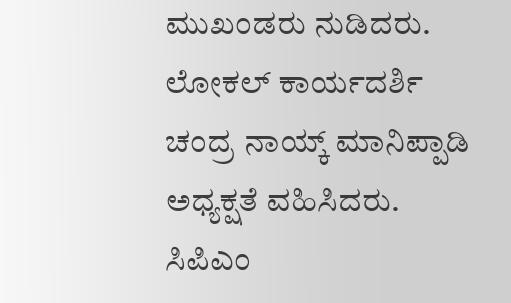ಮುಖಂಡರು ನುಡಿದರು. ಲೋಕಲ್ ಕಾರ್ಯದರ್ಶಿ ಚಂದ್ರ ನಾಯ್ಕ್ ಮಾನಿಪ್ಪಾಡಿ ಅಧ್ಯಕ್ಷತೆ ವಹಿಸಿದರು. ಸಿಪಿಎಂ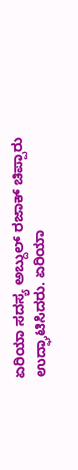ಏರಿಯಾ ಸದಸ್ಯ ಅಬ್ದುಲ್ ರಜಾಕ್ ಚಿಪ್ಪಾರು ಉದ್ಘಾಟಿಸಿದರು. ಏರಿಯಾ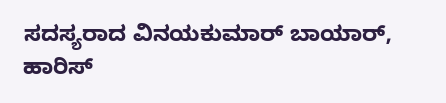ಸದಸ್ಯರಾದ ವಿನಯಕುಮಾರ್ ಬಾಯಾರ್, ಹಾರಿಸ್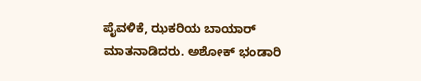ಪೈವಳಿಕೆ, ಝಕರಿಯ ಬಾಯಾರ್ ಮಾತನಾಡಿದರು. ಅಶೋಕ್ ಭಂಡಾರಿ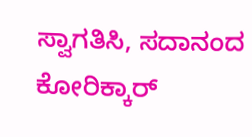ಸ್ವಾಗತಿಸಿ, ಸದಾನಂದ ಕೋರಿಕ್ಕಾರ್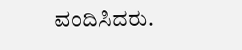ವಂದಿಸಿದರು.